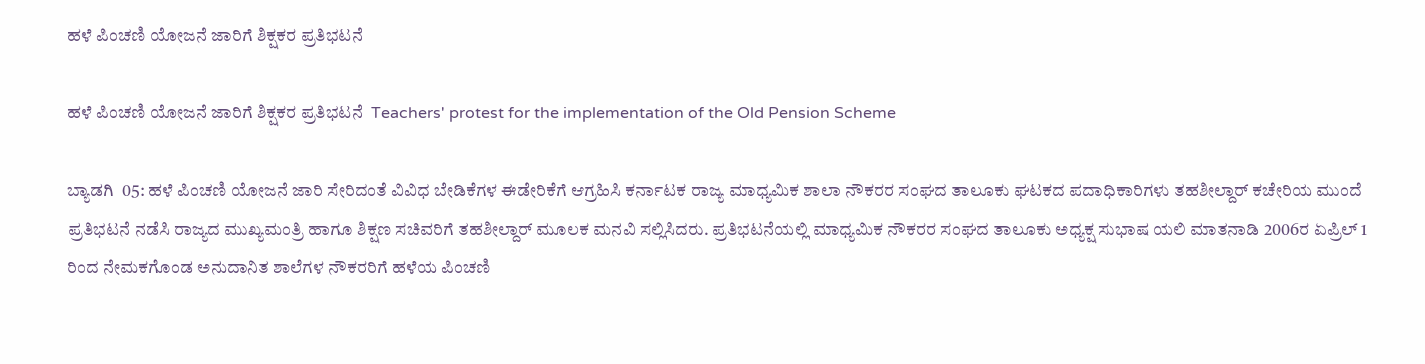ಹಳೆ ಪಿಂಚಣಿ ಯೋಜನೆ ಜಾರಿಗೆ ಶಿಕ್ಷಕರ ಪ್ರತಿಭಟನೆ

ಹಳೆ ಪಿಂಚಣಿ ಯೋಜನೆ ಜಾರಿಗೆ ಶಿಕ್ಷಕರ ಪ್ರತಿಭಟನೆ  Teachers' protest for the implementation of the Old Pension Scheme

ಬ್ಯಾಡಗಿ  05: ಹಳೆ ಪಿಂಚಣಿ ಯೋಜನೆ ಜಾರಿ ಸೇರಿದಂತೆ ವಿವಿಧ ಬೇಡಿಕೆಗಳ ಈಡೇರಿಕೆಗೆ ಆಗ್ರಹಿಸಿ ಕರ್ನಾಟಕ ರಾಜ್ಯ ಮಾಧ್ಯಮಿಕ ಶಾಲಾ ನೌಕರರ ಸಂಘದ ತಾಲೂಕು ಘಟಕದ ಪದಾಧಿಕಾರಿಗಳು ತಹಶೀಲ್ದಾರ್ ಕಚೇರಿಯ ಮುಂದೆ ಪ್ರತಿಭಟನೆ ನಡೆಸಿ ರಾಜ್ಯದ ಮುಖ್ಯಮಂತ್ರಿ ಹಾಗೂ ಶಿಕ್ಷಣ ಸಚಿವರಿಗೆ ತಹಶೀಲ್ದಾರ್ ಮೂಲಕ ಮನವಿ ಸಲ್ಲಿಸಿದರು. ಪ್ರತಿಭಟನೆಯಲ್ಲಿ ಮಾಧ್ಯಮಿಕ ನೌಕರರ ಸಂಘದ ತಾಲೂಕು ಅಧ್ಯಕ್ಷ ಸುಭಾಷ ಯಲಿ ಮಾತನಾಡಿ 2006ರ ಏಪ್ರಿಲ್ 1 ರಿಂದ ನೇಮಕಗೊಂಡ ಅನುದಾನಿತ ಶಾಲೆಗಳ ನೌಕರರಿಗೆ ಹಳೆಯ ಪಿಂಚಣಿ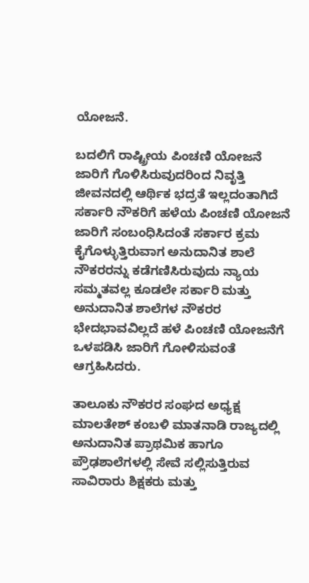ಯೋಜನೆ.

ಬದಲಿಗೆ ರಾಷ್ಟ್ರೀಯ ಪಿಂಚಣಿ ಯೋಜನೆ ಜಾರಿಗೆ ಗೊಳಿಸಿರುವುದರಿಂದ ನಿವೃತ್ತಿ ಜೀವನದಲ್ಲಿ ಆರ್ಥಿಕ ಭದ್ರತೆ ಇಲ್ಲದಂತಾಗಿದೆ ಸರ್ಕಾರಿ ನೌಕರಿಗೆ ಹಳೆಯ ಪಿಂಚಣಿ ಯೋಜನೆ ಜಾರಿಗೆ ಸಂಬಂಧಿಸಿದಂತೆ ಸರ್ಕಾರ ಕ್ರಮ ಕೈಗೊಳ್ಳುತ್ತಿರುವಾಗ ಅನುದಾನಿತ ಶಾಲೆ ನೌಕರರನ್ನು ಕಡೆಗಣಿಸಿರುವುದು ನ್ಯಾಯ ಸಮ್ಮತವಲ್ಲ ಕೂಡಲೇ ಸರ್ಕಾರಿ ಮತ್ತು ಅನುದಾನಿತ ಶಾಲೆಗಳ ನೌಕರರ ಭೇದಭಾವವಿಲ್ಲದೆ ಹಳೆ ಪಿಂಚಣಿ ಯೋಜನೆಗೆ ಒಳಪಡಿಸಿ ಜಾರಿಗೆ ಗೋಳಿಸುವಂತೆ ಆಗ್ರಹಿಸಿದರು.

ತಾಲೂಕು ನೌಕರರ ಸಂಘದ ಅಧ್ಯಕ್ಷ ಮಾಲತೇಶ್ ಕಂಬಳಿ ಮಾತನಾಡಿ ರಾಜ್ಯದಲ್ಲಿ ಅನುದಾನಿತ ಪ್ರಾಥಮಿಕ ಹಾಗೂ ಪ್ರೌಢಶಾಲೆಗಳಲ್ಲಿ ಸೇವೆ ಸಲ್ಲಿಸುತ್ತಿರುವ ಸಾವಿರಾರು ಶಿಕ್ಷಕರು ಮತ್ತು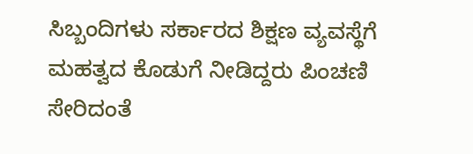ಸಿಬ್ಬಂದಿಗಳು ಸರ್ಕಾರದ ಶಿಕ್ಷಣ ವ್ಯವಸ್ಥೆಗೆ ಮಹತ್ವದ ಕೊಡುಗೆ ನೀಡಿದ್ದರು ಪಿಂಚಣಿ ಸೇರಿದಂತೆ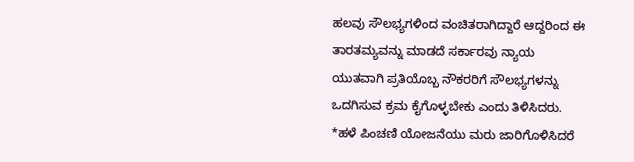ಹಲವು ಸೌಲಭ್ಯಗಳಿಂದ ವಂಚಿತರಾಗಿದ್ದಾರೆ ಆದ್ದರಿಂದ ಈ ತಾರತಮ್ಯವನ್ನು ಮಾಡದೆ ಸರ್ಕಾರವು ನ್ಯಾಯ ಯುತವಾಗಿ ಪ್ರತಿಯೊಬ್ಬ ನೌಕರರಿಗೆ ಸೌಲಭ್ಯಗಳನ್ನು ಒದಗಿಸುವ ಕ್ರಮ ಕೈಗೊಳ್ಳಬೇಕು ಎಂದು ತಿಳಿಸಿದರು. *ಹಳೆ ಪಿಂಚಣಿ ಯೋಜನೆಯು ಮರು ಜಾರಿಗೊಳಿಸಿದರೆ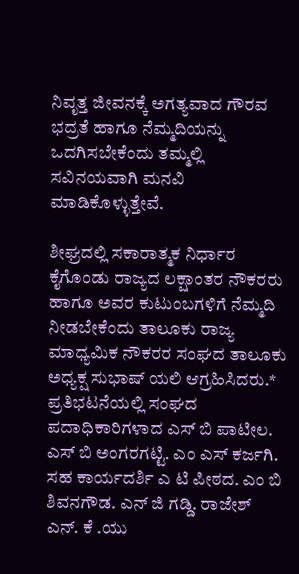ನಿವೃತ್ತ ಜೀವನಕ್ಕೆ ಅಗತ್ಯವಾದ ಗೌರವ ಭದ್ರತೆ ಹಾಗೂ ನೆಮ್ಮದಿಯನ್ನು ಒದಗಿಸಬೇಕೆಂದು ತಮ್ಮಲ್ಲಿ ಸವಿನಯವಾಗಿ ಮನವಿ ಮಾಡಿಕೊಳ್ಳುತ್ತೇವೆ.

ಶೀಘ್ರದಲ್ಲಿ ಸಕಾರಾತ್ಮಕ ನಿರ್ಧಾರ ಕೈಗೊಂಡು ರಾಜ್ಯದ ಲಕ್ಷಾಂತರ ನೌಕರರು ಹಾಗೂ ಅವರ ಕುಟುಂಬಗಳಿಗೆ ನೆಮ್ಮದಿ  ನೀಡಬೇಕೆಂದು ತಾಲೂಕು ರಾಜ್ಯ ಮಾಧ್ಯಮಿಕ ನೌಕರರ ಸಂಘದ ತಾಲೂಕು ಅಧ್ಯಕ್ಷ ಸುಭಾಷ್ ಯಲಿ ಆಗ್ರಹಿಸಿದರು.* ಪ್ರತಿಭಟನೆಯಲ್ಲಿ ಸಂಘದ ಪದಾಧಿಕಾರಿಗಳಾದ ಎಸ್ ಬಿ ಪಾಟೀಲ. ಎಸ್ ಬಿ ಅಂಗರಗಟ್ಟಿ. ಎಂ ಎಸ್ ಕರ್ಜಗಿ. ಸಹ ಕಾರ್ಯದರ್ಶಿ ಎ ಟಿ ಪೀಠದ. ಎಂ ಬಿ ಶಿವನಗೌಡ. ಎನ್ ಜಿ ಗಡ್ಡಿ. ರಾಜೇಶ್ ಎನ್‌. ಕೆ .ಯು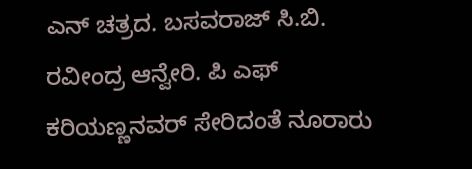ಎನ್ ಚತ್ರದ. ಬಸವರಾಜ್ ಸಿ.ಬಿ. ರವೀಂದ್ರ ಆನ್ವೇರಿ. ಪಿ ಎಫ್ ಕರಿಯಣ್ಣನವರ್ ಸೇರಿದಂತೆ ನೂರಾರು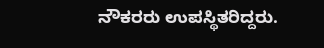ನೌಕರರು ಉಪಸ್ಥಿತರಿದ್ದರು.